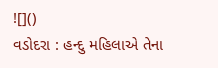![]()
વડોદરા : હન્દુ મહિલાએ તેના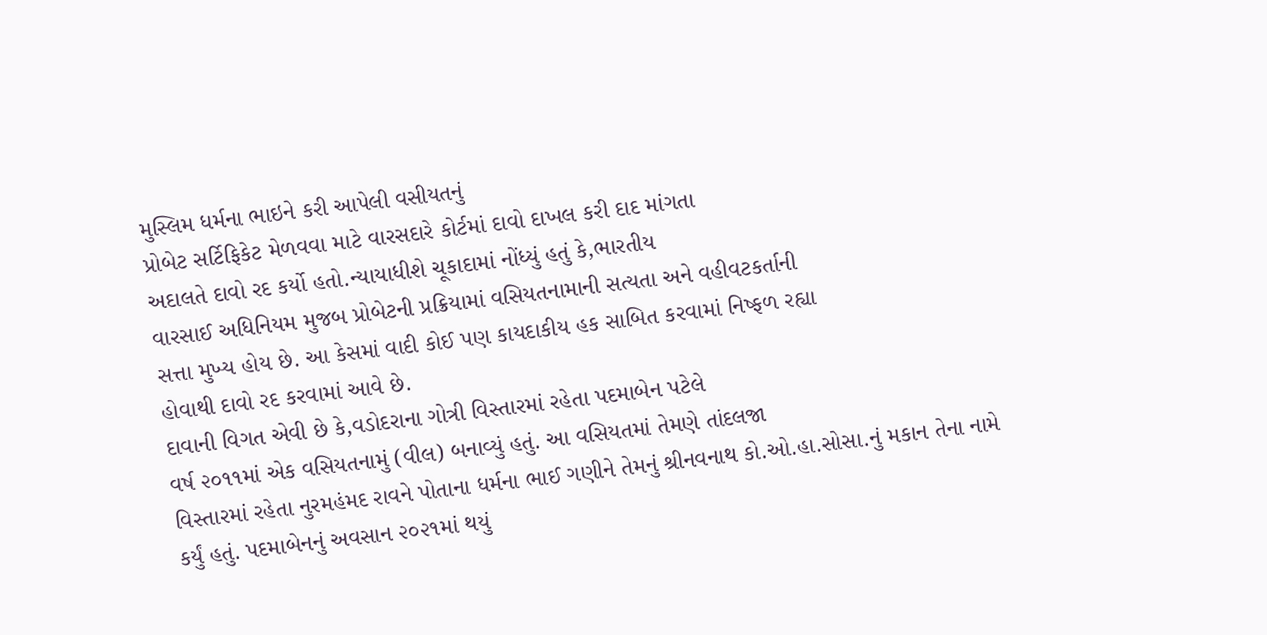મુસ્લિમ ધર્મના ભાઇને કરી આપેલી વસીયતનું
પ્રોબેટ સર્ટિફિકેટ મેળવવા માટે વારસદારે કોર્ટમાં દાવો દાખલ કરી દાદ માંગતા
અદાલતે દાવો રદ કર્યો હતો.ન્યાયાધીશે ચૂકાદામાં નોંધ્યું હતું કે,ભારતીય
વારસાઈ અધિનિયમ મુજબ પ્રોબેટની પ્રક્રિયામાં વસિયતનામાની સત્યતા અને વહીવટકર્તાની
સત્તા મુખ્ય હોય છે. આ કેસમાં વાદી કોઈ પણ કાયદાકીય હક સાબિત કરવામાં નિષ્ફળ રહ્યા
હોવાથી દાવો રદ કરવામાં આવે છે.
દાવાની વિગત એવી છે કે,વડોદરાના ગોત્રી વિસ્તારમાં રહેતા પદમાબેન પટેલે
વર્ષ ૨૦૧૧માં એક વસિયતનામું (વીલ) બનાવ્યું હતું. આ વસિયતમાં તેમણે તાંદલજા
વિસ્તારમાં રહેતા નુરમહંમદ રાવને પોતાના ધર્મના ભાઈ ગણીને તેમનું શ્રીનવનાથ કો.ઓ.હા.સોસા.નું મકાન તેના નામે
કર્યું હતું. પદમાબેનનું અવસાન ૨૦૨૧માં થયું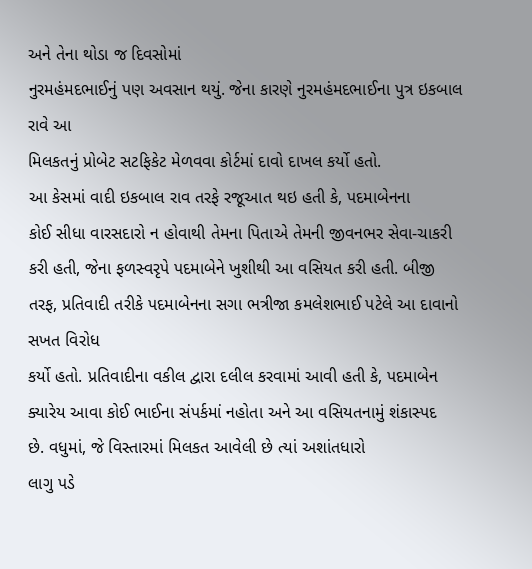અને તેના થોડા જ દિવસોમાં
નુરમહંમદભાઈનું પણ અવસાન થયું. જેના કારણે નુરમહંમદભાઈના પુત્ર ઇકબાલ રાવે આ
મિલકતનું પ્રોબેટ સટફિકેટ મેળવવા કોર્ટમાં દાવો દાખલ કર્યો હતો.
આ કેસમાં વાદી ઇકબાલ રાવ તરફે રજૂઆત થઇ હતી કે, પદમાબેનના
કોઈ સીધા વારસદારો ન હોવાથી તેમના પિતાએ તેમની જીવનભર સેવા-ચાકરી કરી હતી, જેના ફળસ્વરૃપે પદમાબેને ખુશીથી આ વસિયત કરી હતી. બીજી તરફ, પ્રતિવાદી તરીકે પદમાબેનના સગા ભત્રીજા કમલેશભાઈ પટેલે આ દાવાનો સખત વિરોધ
કર્યો હતો. પ્રતિવાદીના વકીલ દ્વારા દલીલ કરવામાં આવી હતી કે, પદમાબેન ક્યારેય આવા કોઈ ભાઈના સંપર્કમાં નહોતા અને આ વસિયતનામું શંકાસ્પદ
છે. વધુમાં, જે વિસ્તારમાં મિલકત આવેલી છે ત્યાં અશાંતધારો
લાગુ પડે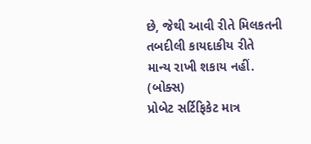છે, જેથી આવી રીતે મિલકતની તબદીલી કાયદાકીય રીતે
માન્ય રાખી શકાય નહીં.
(બોક્સ)
પ્રોબેટ સર્ટિફિકેટ માત્ર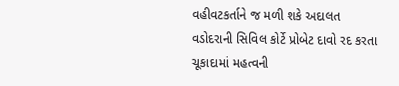વહીવટકર્તાને જ મળી શકે અદાલત
વડોદરાની સિવિલ કોર્ટે પ્રોબેટ દાવો રદ કરતા ચૂકાદામાં મહત્વની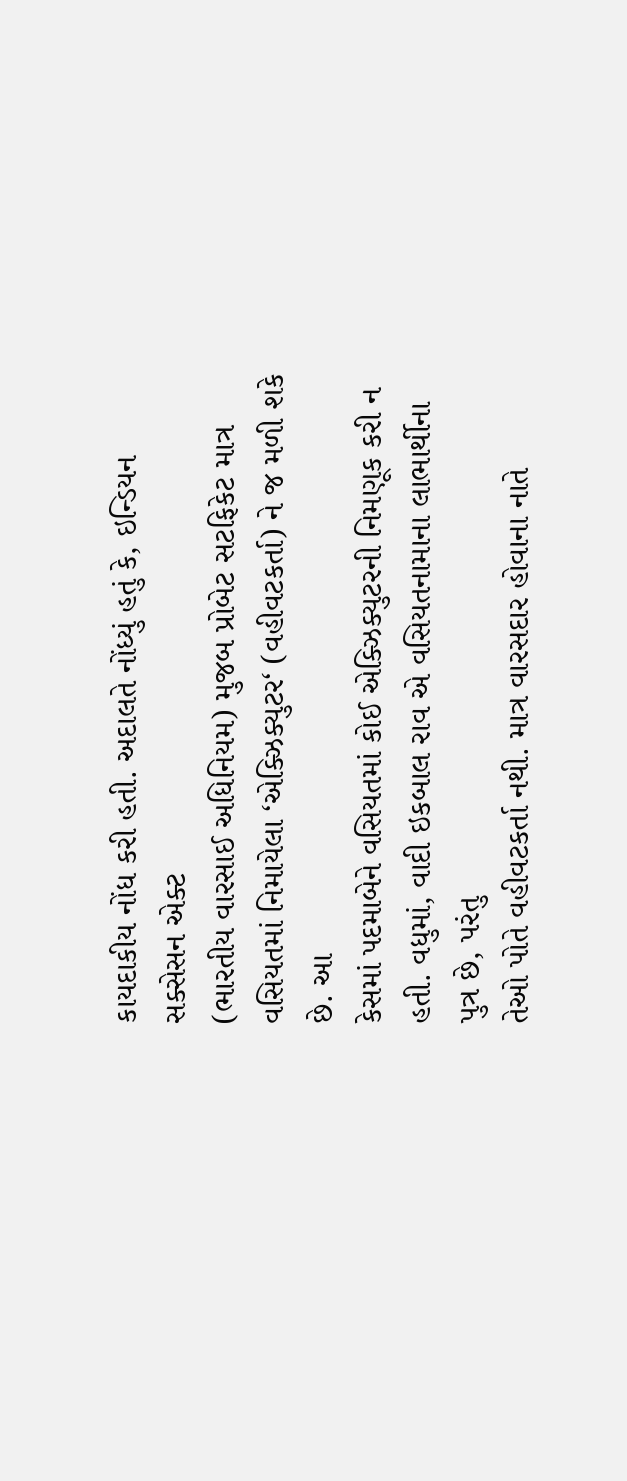કાયદાકીય નોંધ કરી હતી. અદાલતે નોંધ્યું હતું કે, ઇન્ડિયન સક્સેસન એક્ટ
(ભારતીય વારસાઈ અધિનિયમ) મુજબ પ્રોબેટ સટફિકેટ માત્ર વસિયતમાં નિમાયેલા ‘એક્ઝિક્યુટર‘ (વહીવટકર્તા) ને જ મળી શકે છે. આ
કેસમાં પદમાબેને વસિયતમાં કોઈ એક્ઝિક્યુટરની નિમણૂક કરી ન હતી. વધુમાં, વાદી ઇકબાલ રાવ એ વસિયતનામાના લાભાર્થીના પુત્ર છે, પરંતુ
તેઓ પોતે વહીવટકર્તા નથી. માત્ર વારસદાર હોવાના નાતે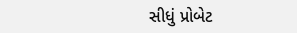સીધું પ્રોબેટ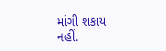માંગી શકાય
નહીં.